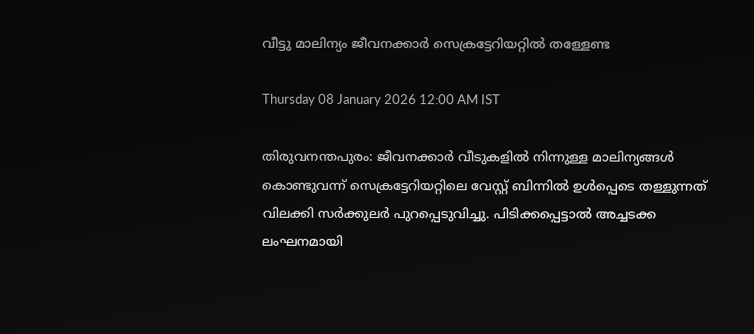വീട്ടു മാലിന്യം ജീവനക്കാർ സെക്രട്ടേറിയറ്റിൽ തള്ളേണ്ട

Thursday 08 January 2026 12:00 AM IST

തിരുവനന്തപുരം: ജീവനക്കാർ വീടുകളിൽ നിന്നുള്ള മാലിന്യങ്ങൾ കൊണ്ടുവന്ന് സെക്രട്ടേറിയറ്റിലെ വേസ്റ്റ് ബിന്നിൽ ഉൾപ്പെടെ തള്ളുന്നത് വിലക്കി സർക്കുലർ പുറപ്പെടുവിച്ചു. പിടിക്കപ്പെട്ടാൽ അച്ചടക്ക ലംഘനമായി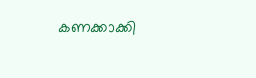കണക്കാക്കി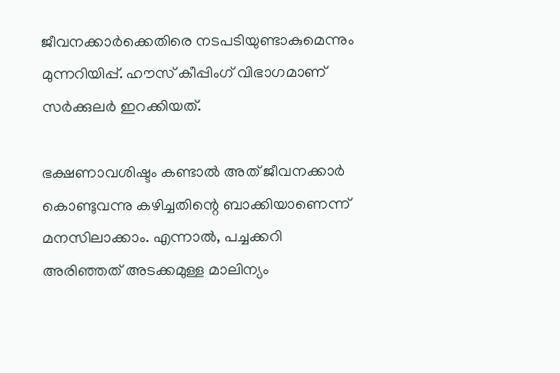ജീവനക്കാർക്കെതിരെ നടപടിയുണ്ടാകുമെന്നും മുന്നറിയിപ്പ്. ഹൗസ് കീപ്പിംഗ് വിഭാഗമാണ് സർക്കുലർ ഇറക്കിയത്.

ഭക്ഷണാവശിഷ്ടം കണ്ടാൽ അത് ജീവനക്കാർ കൊണ്ടുവന്നു കഴിച്ചതിന്റെ ബാക്കിയാണെന്ന് മനസിലാക്കാം. എന്നാൽ, പച്ചക്കറി അരിഞ്ഞത് അടക്കമുള്ള മാലിന്യം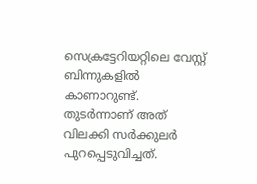സെക്രട്ടേറിയറ്റിലെ വേസ്റ്റ് ബിന്നുകളിൽ കാണാറുണ്ട്. തുടർന്നാണ് അത് വിലക്കി സർക്കുലർ പുറപ്പെടുവിച്ചത്.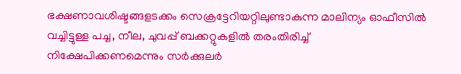ഭക്ഷണാവശിഷ്ടങ്ങളടക്കം സെക്രട്ടേറിയറ്റിലുണ്ടാകുന്ന മാലിന്യം ഓഫീസിൽ വച്ചിട്ടുള്ള പച്ച, നീല, ചുവപ്പ് ബക്കറ്റുകളിൽ തരംതിരിച്ച് നിക്ഷേപിക്കണമെന്നും സർക്കുലർ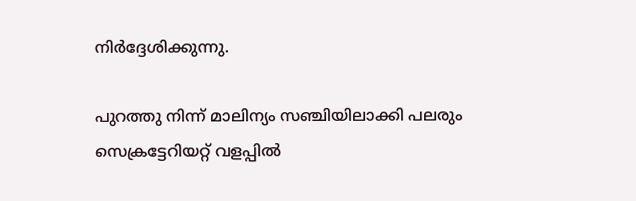നിർദ്ദേശിക്കുന്നു.

പുറത്തു നിന്ന് മാലിന്യം സഞ്ചിയിലാക്കി പലരും സെക്രട്ടേറിയറ്റ് വളപ്പിൽ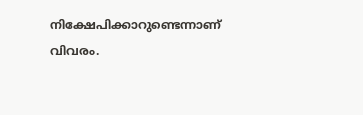നിക്ഷേപിക്കാറുണ്ടെന്നാണ് വിവരം.